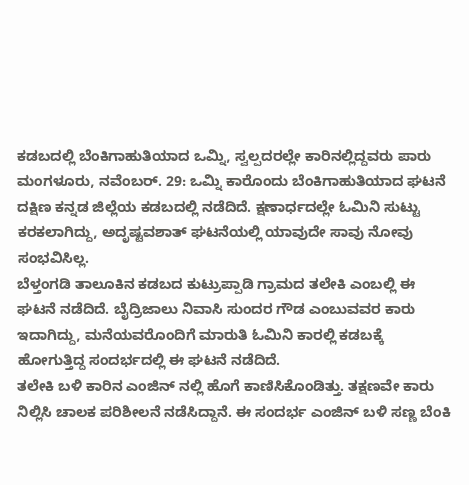ಕಡಬದಲ್ಲಿ ಬೆಂಕಿಗಾಹುತಿಯಾದ ಒಮ್ನಿ, ಸ್ವಲ್ಪದರಲ್ಲೇ ಕಾರಿನಲ್ಲಿದ್ದವರು ಪಾರು
ಮಂಗಳೂರು, ನವೆಂಬರ್. 29: ಒಮ್ನಿ ಕಾರೊಂದು ಬೆಂಕಿಗಾಹುತಿಯಾದ ಘಟನೆ ದಕ್ಷಿಣ ಕನ್ನಡ ಜಿಲ್ಲೆಯ ಕಡಬದಲ್ಲಿ ನಡೆದಿದೆ. ಕ್ಷಣಾರ್ಧದಲ್ಲೇ ಓಮಿನಿ ಸುಟ್ಟು ಕರಕಲಾಗಿದ್ದು, ಅದೃಷ್ಟವಶಾತ್ ಘಟನೆಯಲ್ಲಿ ಯಾವುದೇ ಸಾವು ನೋವು ಸಂಭವಿಸಿಲ್ಲ.
ಬೆಳ್ತಂಗಡಿ ತಾಲೂಕಿನ ಕಡಬದ ಕುಟ್ರುಪ್ಪಾಡಿ ಗ್ರಾಮದ ತಲೇಕಿ ಎಂಬಲ್ಲಿ ಈ ಘಟನೆ ನಡೆದಿದೆ. ಬೈದ್ರಿಜಾಲು ನಿವಾಸಿ ಸುಂದರ ಗೌಡ ಎಂಬುವವರ ಕಾರು ಇದಾಗಿದ್ದು, ಮನೆಯವರೊಂದಿಗೆ ಮಾರುತಿ ಓಮಿನಿ ಕಾರಲ್ಲಿ ಕಡಬಕ್ಕೆ ಹೋಗುತ್ತಿದ್ದ ಸಂದರ್ಭದಲ್ಲಿ ಈ ಘಟನೆ ನಡೆದಿದೆ.
ತಲೇಕಿ ಬಳಿ ಕಾರಿನ ಎಂಜಿನ್ ನಲ್ಲಿ ಹೊಗೆ ಕಾಣಿಸಿಕೊಂಡಿತ್ತು. ತಕ್ಷಣವೇ ಕಾರು ನಿಲ್ಲಿಸಿ ಚಾಲಕ ಪರಿಶೀಲನೆ ನಡೆಸಿದ್ದಾನೆ. ಈ ಸಂದರ್ಭ ಎಂಜಿನ್ ಬಳಿ ಸಣ್ಣ ಬೆಂಕಿ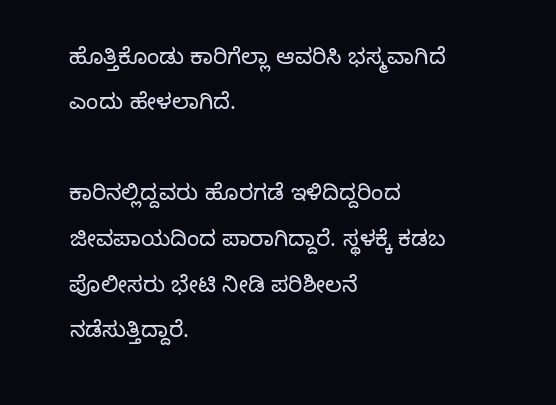ಹೊತ್ತಿಕೊಂಡು ಕಾರಿಗೆಲ್ಲಾ ಆವರಿಸಿ ಭಸ್ಮವಾಗಿದೆ ಎಂದು ಹೇಳಲಾಗಿದೆ.

ಕಾರಿನಲ್ಲಿದ್ದವರು ಹೊರಗಡೆ ಇಳಿದಿದ್ದರಿಂದ ಜೀವಪಾಯದಿಂದ ಪಾರಾಗಿದ್ದಾರೆ. ಸ್ಥಳಕ್ಕೆ ಕಡಬ ಪೊಲೀಸರು ಭೇಟಿ ನೀಡಿ ಪರಿಶೀಲನೆ ನಡೆಸುತ್ತಿದ್ದಾರೆ.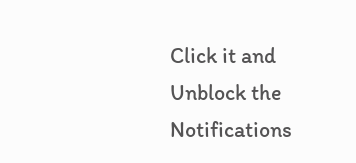Click it and Unblock the Notifications